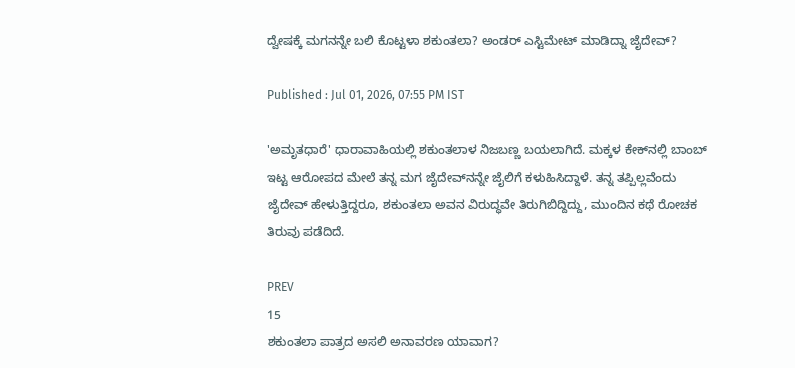ದ್ವೇಷಕ್ಕೆ ಮಗನನ್ನೇ ಬಲಿ ಕೊಟ್ಟಳಾ ಶಕುಂತಲಾ? ಅಂಡರ್‌ ಎಸ್ಟಿಮೇಟ್ ಮಾಡಿದ್ನಾ ಜೈದೇವ್?

Published : Jul 01, 2026, 07:55 PM IST

'ಅಮೃತಧಾರೆ' ಧಾರಾವಾಹಿಯಲ್ಲಿ ಶಕುಂತಲಾಳ ನಿಜಬಣ್ಣ ಬಯಲಾಗಿದೆ. ಮಕ್ಕಳ ಕೇಕ್‌ನಲ್ಲಿ ಬಾಂಬ್ ಇಟ್ಟ ಆರೋಪದ ಮೇಲೆ ತನ್ನ ಮಗ ಜೈದೇವ್‌ನನ್ನೇ ಜೈಲಿಗೆ ಕಳುಹಿಸಿದ್ದಾಳೆ. ತನ್ನ ತಪ್ಪಿಲ್ಲವೆಂದು ಜೈದೇವ್ ಹೇಳುತ್ತಿದ್ದರೂ, ಶಕುಂತಲಾ ಅವನ ವಿರುದ್ಧವೇ ತಿರುಗಿಬಿದ್ದಿದ್ದು, ಮುಂದಿನ ಕಥೆ ರೋಚಕ ತಿರುವು ಪಡೆದಿದೆ.

PREV
15
ಶಕುಂತಲಾ ಪಾತ್ರದ ಅಸಲಿ ಅನಾವರಣ ಯಾವಾಗ?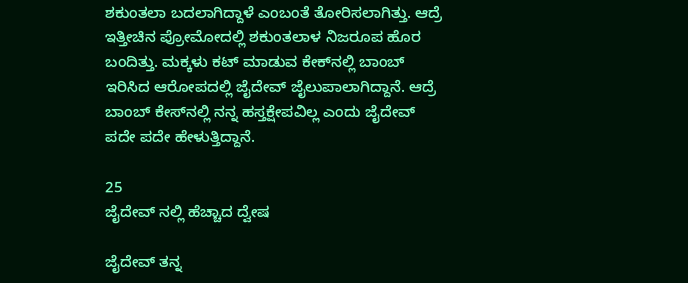ಶಕುಂತಲಾ ಬದಲಾಗಿದ್ದಾಳೆ ಎಂಬಂತೆ ತೋರಿಸಲಾಗಿತ್ತು. ಆದ್ರೆ ಇತ್ತೀಚಿನ ಪ್ರೋಮೋದಲ್ಲಿ ಶಕುಂತಲಾಳ ನಿಜರೂಪ ಹೊರ ಬಂದಿತ್ತು. ಮಕ್ಕಳು ಕಟ್ ಮಾಡುವ ಕೇಕ್‌ನಲ್ಲಿ ಬಾಂಬ್ ಇರಿಸಿದ ಆರೋಪದಲ್ಲಿ ಜೈದೇವ್ ಜೈಲುಪಾಲಾಗಿದ್ದಾನೆ. ಆದ್ರೆ ಬಾಂಬ್‌ ಕೇಸ್‌ನಲ್ಲಿ ನನ್ನ ಹಸ್ತಕ್ಷೇಪವಿಲ್ಲ ಎಂದು ಜೈದೇವ್ ಪದೇ ಪದೇ ಹೇಳುತ್ತಿದ್ದಾನೆ.

25
ಜೈದೇವ್ ನಲ್ಲಿ ಹೆಚ್ಚಾದ ದ್ವೇಷ

ಜೈದೇವ್ ತನ್ನ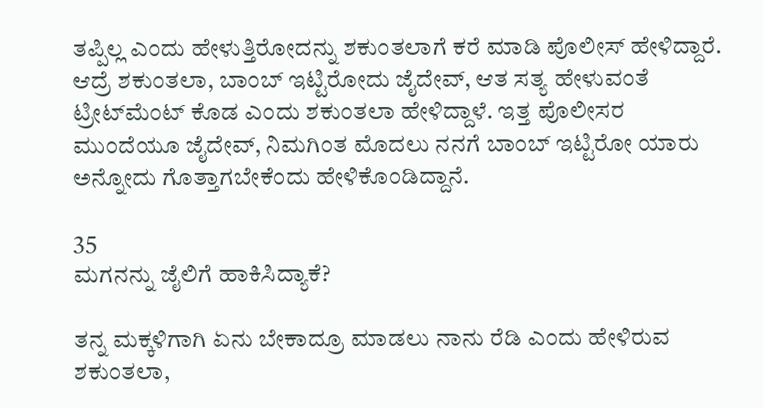ತಪ್ಪಿಲ್ಲ ಎಂದು ಹೇಳುತ್ತಿರೋದನ್ನು ಶಕುಂತಲಾಗೆ ಕರೆ ಮಾಡಿ ಪೊಲೀಸ್ ಹೇಳಿದ್ದಾರೆ. ಆದ್ರೆ ಶಕುಂತಲಾ, ಬಾಂಬ್ ಇಟ್ಟಿರೋದು ಜೈದೇವ್, ಆತ ಸತ್ಯ ಹೇಳುವಂತೆ ಟ್ರೀಟ್‌ಮೆಂಟ್ ಕೊಡ ಎಂದು ಶಕುಂತಲಾ ಹೇಳಿದ್ದಾಳೆ. ಇತ್ತ ಪೊಲೀಸರ ಮುಂದೆಯೂ ಜೈದೇವ್, ನಿಮಗಿಂತ ಮೊದಲು ನನಗೆ ಬಾಂಬ್ ಇಟ್ಟಿರೋ ಯಾರು ಅನ್ನೋದು ಗೊತ್ತಾಗಬೇಕೆಂದು ಹೇಳಿಕೊಂಡಿದ್ದಾನೆ.

35
ಮಗನನ್ನು ಜೈಲಿಗೆ ಹಾಕಿಸಿದ್ಯಾಕೆ?

ತನ್ನ ಮಕ್ಕಳಿಗಾಗಿ ಏನು ಬೇಕಾದ್ರೂ ಮಾಡಲು ನಾನು ರೆಡಿ ಎಂದು ಹೇಳಿರುವ ಶಕುಂತಲಾ,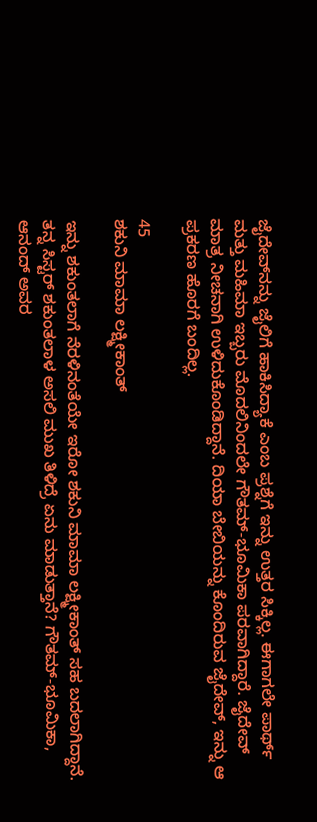ಜೈದೇವ್‌ನನ್ನು ಜೈಲಿಗೆ ಹಾಕಿಸಿದ್ಯಾಕೆ ಎಂಬ ಪ್ರಶ್ನೆಗೆ ಇನ್ನು ಉತ್ತರ ಸಿಕ್ಕಿಲ್ಲ. ಈಗಾಗಲೇ ಪಾರ್ಥ್ ಮತ್ತು ಮಹಿಮಾ ಇಬ್ಬರು ಮೊದಲಿನಿಂದಲೇ ಗೌತಮ್-ಭೂಮಿಕಾ ಪರವಾಗಿದ್ದಾರೆ. ಜೈದೇವ್ ಮಾತ್ರ ನೀಚನಾಗಿ ಉಳಿದುಕೊಂಡಿದ್ದಾನೆ. ದಿಯಾ ಬೇಬಿಯನ್ನು ಕೊಂದಿರುವ ಜೈದೇವ್, ಇನ್ನು ಆ ಪ್ರಕರಣ ಹೊರಗೆ ಬಂದಿಲ್ಲ.

45
ಶಕುನಿ ಮಾಮಾ ಲಕ್ಷ್ಮೀಕಾಂತ್

ಇನ್ನು ಶಕುಂತಲಾಗೆ ನೆರಳಿನಂತೆಯೇ ಇರೋ ಶಕುನಿ ಮಾಮಾ ಲಕ್ಷ್ಮೀಕಾಂತ್ ಸಹ ಬದಲಾಗಿದ್ದಾನೆ. ತನ್ನ ಸಿಸ್ಟರ್ ಶಕುಂತಲಾಳ ಅಸಲಿ ಮುಖ ತಿಳಿದ್ರೆ ಏನು ಮಾಡುತ್ತಾನೆ? ಗೌತಮ್-ಭೂಮಿಕಾ, ಆನಂದ್ ಅವರ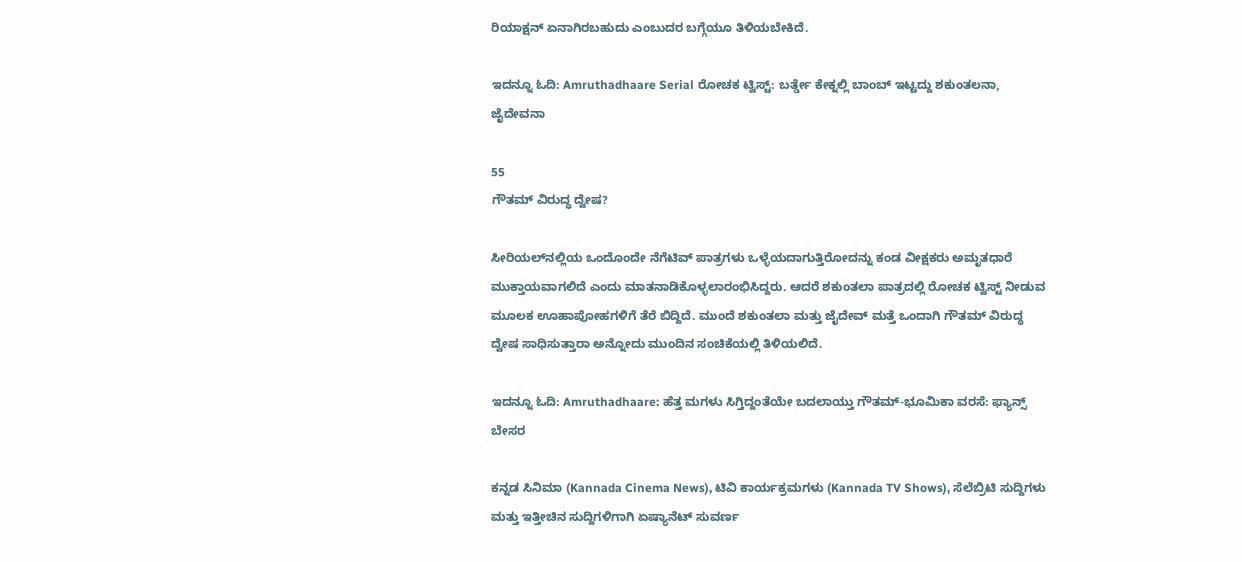ರಿಯಾಕ್ಷನ್ ಏನಾಗಿರಬಹುದು ಎಂಬುದರ ಬಗ್ಗೆಯೂ ತಿಳಿಯಬೇಕಿದೆ.

ಇದನ್ನೂ ಓದಿ: Amruthadhaare Serial ರೋಚಕ ಟ್ವಿಸ್ಟ್: ಬರ್ತ್ಡೇ ಕೇಕ್ನಲ್ಲಿ ಬಾಂಬ್ ಇಟ್ಟದ್ದು ಶಕುಂತಲನಾ, ಜೈದೇವನಾ

55
ಗೌತಮ್ ವಿರುದ್ಧ ದ್ವೇಷ?

ಸೀರಿಯಲ್‌ನಲ್ಲಿಯ ಒಂದೊಂದೇ ನೆಗೆಟಿವ್ ಪಾತ್ರಗಳು ಒಳ್ಳೆಯದಾಗುತ್ತಿರೋದನ್ನು ಕಂಡ ವೀಕ್ಷಕರು ಅಮೃತಧಾರೆ ಮುಕ್ತಾಯವಾಗಲಿದೆ ಎಂದು ಮಾತನಾಡಿಕೊಳ್ಳಲಾರಂಭಿಸಿದ್ದರು. ಆದರೆ ಶಕುಂತಲಾ ಪಾತ್ರದಲ್ಲಿ ರೋಚಕ ಟ್ವಿಸ್ಟ್ ನೀಡುವ ಮೂಲಕ ಊಹಾಪೋಹಗಳಿಗೆ ತೆರೆ ಬಿದ್ದಿದೆ. ಮುಂದೆ ಶಕುಂತಲಾ ಮತ್ತು ಜೈದೇವ್ ಮತ್ತೆ ಒಂದಾಗಿ ಗೌತಮ್ ವಿರುದ್ಧ ದ್ವೇಷ ಸಾಧಿಸುತ್ತಾರಾ ಅನ್ನೋದು ಮುಂದಿನ ಸಂಚಿಕೆಯಲ್ಲಿ ತಿಳಿಯಲಿದೆ.

ಇದನ್ನೂ ಓದಿ: Amruthadhaare: ಹೆತ್ತ ಮಗಳು ಸಿಗ್ತಿದ್ದಂತೆಯೇ ಬದಲಾಯ್ತು ಗೌತಮ್-ಭೂಮಿಕಾ ವರಸೆ: ಫ್ಯಾನ್ಸ್ ಬೇಸರ

ಕನ್ನಡ ಸಿನಿಮಾ (Kannada Cinema News), ಟಿವಿ ಕಾರ್ಯಕ್ರಮಗಳು (Kannada TV Shows), ಸೆಲೆಬ್ರಿಟಿ ಸುದ್ದಿಗಳು ಮತ್ತು ಇತ್ತೀಚಿನ ಸುದ್ದಿಗಳಿಗಾಗಿ ಏಷ್ಯಾನೆಟ್ ಸುವರ್ಣ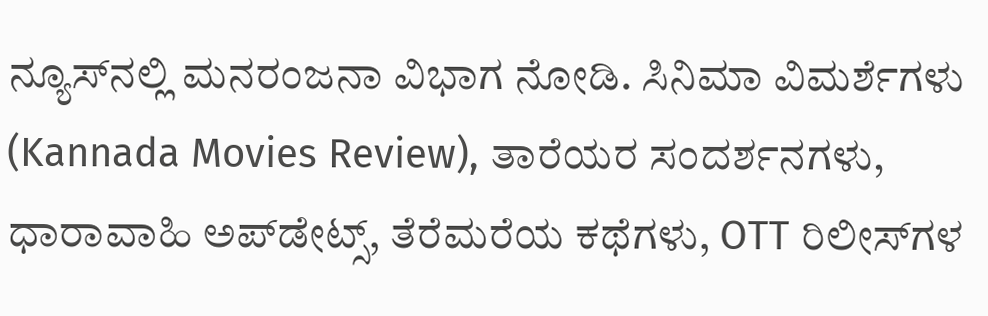ನ್ಯೂಸ್‌ನಲ್ಲಿ ಮನರಂಜನಾ ವಿಭಾಗ ನೋಡಿ. ಸಿನಿಮಾ ವಿಮರ್ಶೆಗಳು (Kannada Movies Review), ತಾರೆಯರ ಸಂದರ್ಶನಗಳು, ಧಾರಾವಾಹಿ ಅಪ್‌ಡೇಟ್ಸ್‌, ತೆರೆಮರೆಯ ಕಥೆಗಳು, OTT ರಿಲೀಸ್‌ಗಳ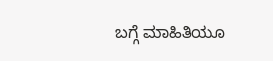ಬಗ್ಗೆ ಮಾಹಿತಿಯೂ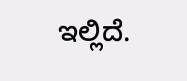ಇಲ್ಲಿದೆ.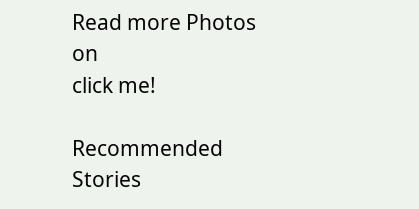Read more Photos on
click me!

Recommended Stories